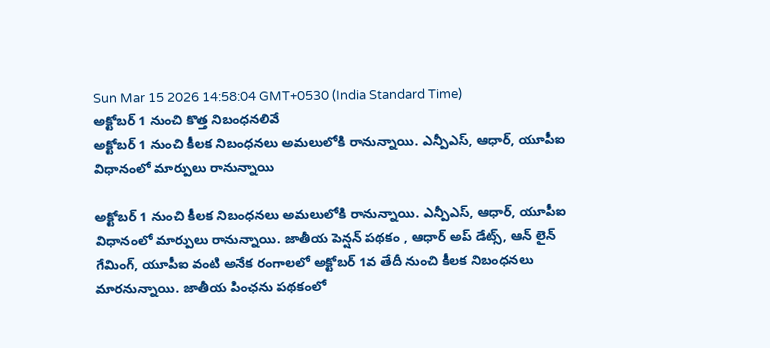Sun Mar 15 2026 14:58:04 GMT+0530 (India Standard Time)
అక్టోబర్ 1 నుంచి కొత్త నిబంధనలివే
అక్టోబర్ 1 నుంచి కీలక నిబంధనలు అమలులోకి రానున్నాయి. ఎన్పీఎస్, ఆధార్, యూపీఐ విధానంలో మార్పులు రానున్నాయి

అక్టోబర్ 1 నుంచి కీలక నిబంధనలు అమలులోకి రానున్నాయి. ఎన్పీఎస్, ఆధార్, యూపీఐ విధానంలో మార్పులు రానున్నాయి. జాతీయ పెన్షన్ పథకం , ఆధార్ అప్ డేట్స్, ఆన్ లైన్ గేమింగ్, యూపీఐ వంటి అనేక రంగాలలో అక్టోబర్ 1వ తేదీ నుంచి కీలక నిబంధనలు మారనున్నాయి. జాతీయ పింఛను పథకంలో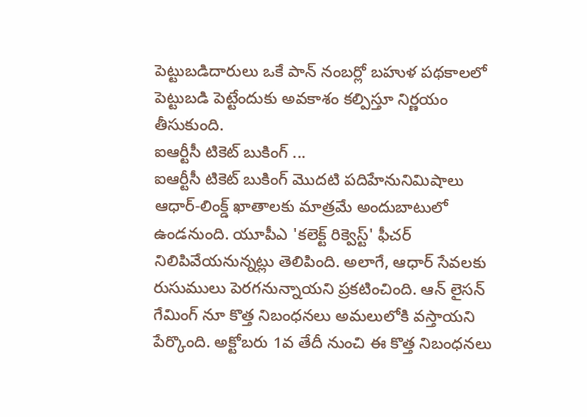పెట్టుబడిదారులు ఒకే పాన్ నంబర్లో బహుళ పథకాలలో పెట్టుబడి పెట్టేందుకు అవకాశం కల్పిస్తూ నిర్ణయం తీసుకుంది.
ఐఆర్టీసీ టికెట్ బుకింగ్ ...
ఐఆర్టీసీ టికెట్ బుకింగ్ మొదటి పదిహేనునిమిషాలు ఆధార్-లింక్డ్ ఖాతాలకు మాత్రమే అందుబాటులో ఉండనుంది. యూపీఎ 'కలెక్ట్ రిక్వెస్ట్' ఫీచర్ నిలిపివేయనున్నట్లు తెలిపింది. అలాగే, ఆధార్ సేవలకు రుసుములు పెరగనున్నాయని ప్రకటించింది. ఆన్ లైసన్ గేమింగ్ నూ కొత్త నిబంధనలు అమలులోకి వస్తాయని పేర్కొంది. అక్టోబరు 1వ తేదీ నుంచి ఈ కొత్త నిబంధనలు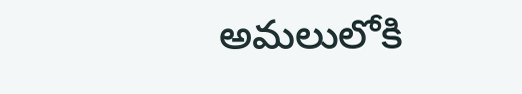అమలులోకి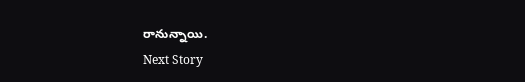రానున్నాయి.
Next Story